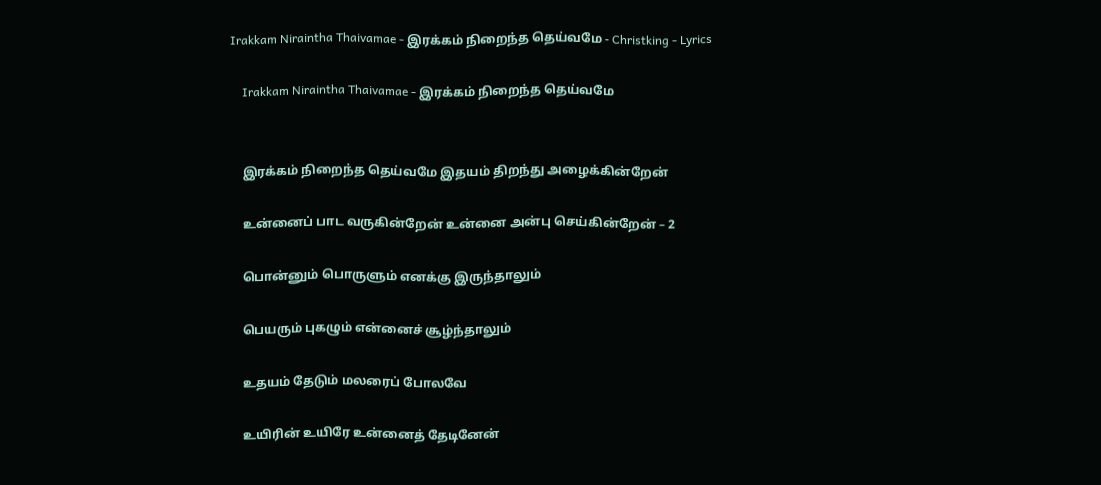Irakkam Niraintha Thaivamae - இரக்கம் நிறைந்த தெய்வமே - Christking - Lyrics

    Irakkam Niraintha Thaivamae - இரக்கம் நிறைந்த தெய்வமே


    இரக்கம் நிறைந்த தெய்வமே இதயம் திறந்து அழைக்கின்றேன்

    உன்னைப் பாட வருகின்றேன் உன்னை அன்பு செய்கின்றேன் – 2

    பொன்னும் பொருளும் எனக்கு இருந்தாலும்

    பெயரும் புகழும் என்னைச் சூழ்ந்தாலும்

    உதயம் தேடும் மலரைப் போலவே

    உயிரின் உயிரே உன்னைத் தேடினேன்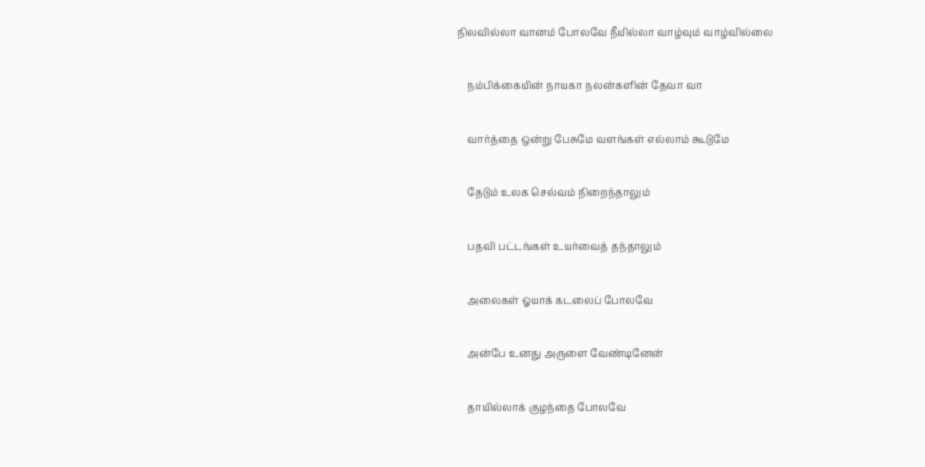நிலவில்லா வானம் போலவே நீயில்லா வாழ்வும் வாழ்வில்லை

    நம்பிக்கையின் நாயகா நலன்களின் தேவா வா

    வார்த்தை ஒன்று பேசுமே வளங்கள் எல்லாம் கூடுமே

    தேடும் உலக செல்வம் நிறைந்தாலும்

    பதவி பட்டங்கள் உயர்வைத் தந்தாலும்

    அலைகள் ஓயாக் கடலைப் போலவே

    அன்பே உனது அருளை வேண்டினேன்

    தாயில்லாக் குழந்தை போலவே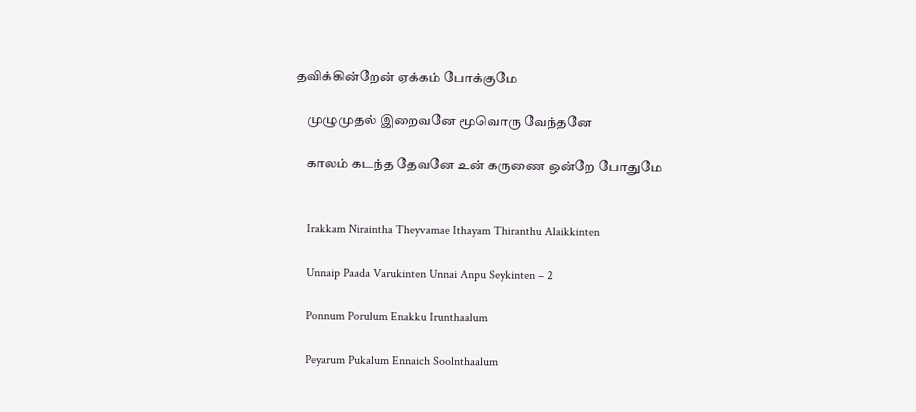தவிக்கின்றேன் ஏக்கம் போக்குமே

    முழுமுதல் இறைவனே மூவொரு வேந்தனே

    காலம் கடந்த தேவனே உன் கருணை ஒன்றே போதுமே


    Irakkam Niraintha Theyvamae Ithayam Thiranthu Alaikkinten

    Unnaip Paada Varukinten Unnai Anpu Seykinten – 2

    Ponnum Porulum Enakku Irunthaalum

    Peyarum Pukalum Ennaich Soolnthaalum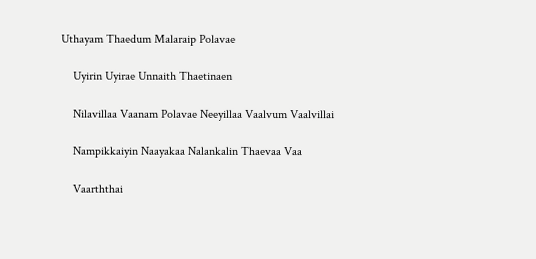Uthayam Thaedum Malaraip Polavae

    Uyirin Uyirae Unnaith Thaetinaen

    Nilavillaa Vaanam Polavae Neeyillaa Vaalvum Vaalvillai

    Nampikkaiyin Naayakaa Nalankalin Thaevaa Vaa

    Vaarththai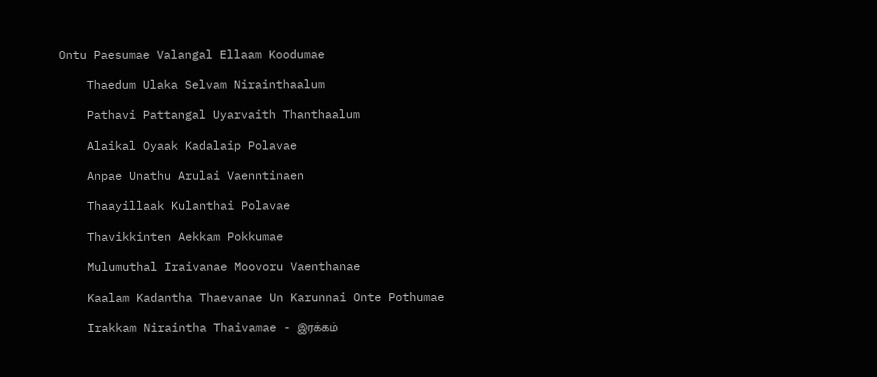Ontu Paesumae Valangal Ellaam Koodumae

    Thaedum Ulaka Selvam Nirainthaalum

    Pathavi Pattangal Uyarvaith Thanthaalum

    Alaikal Oyaak Kadalaip Polavae

    Anpae Unathu Arulai Vaenntinaen

    Thaayillaak Kulanthai Polavae

    Thavikkinten Aekkam Pokkumae

    Mulumuthal Iraivanae Moovoru Vaenthanae

    Kaalam Kadantha Thaevanae Un Karunnai Onte Pothumae

    Irakkam Niraintha Thaivamae - இரக்கம்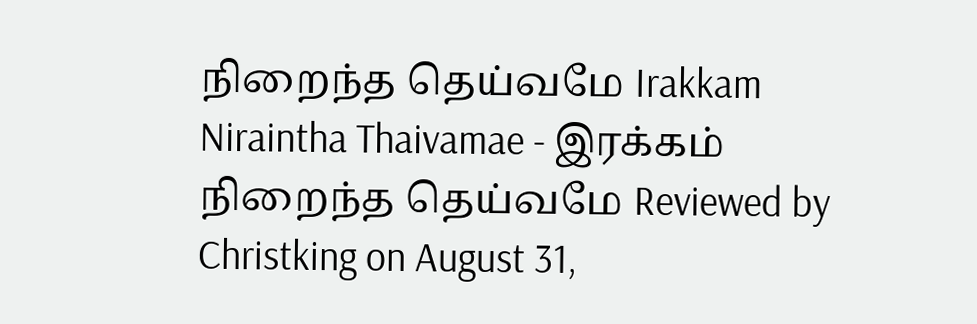நிறைந்த தெய்வமே Irakkam Niraintha Thaivamae - இரக்கம் நிறைந்த தெய்வமே Reviewed by Christking on August 31,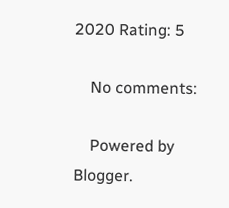2020 Rating: 5

    No comments:

    Powered by Blogger.